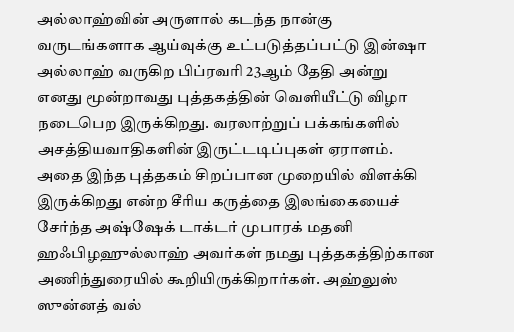அல்லாஹ்வின் அருளால் கடந்த நான்கு வருடங்களாக ஆய்வுக்கு உட்படுத்தப்பட்டு இன்ஷா அல்லாஹ் வருகிற பிப்ரவரி 23ஆம் தேதி அன்று எனது மூன்றாவது புத்தகத்தின் வெளியீட்டு விழா நடைபெற இருக்கிறது. வரலாற்றுப் பக்கங்களில் அசத்தியவாதிகளின் இருட்டடிப்புகள் ஏராளம். அதை இந்த புத்தகம் சிறப்பான முறையில் விளக்கி இருக்கிறது என்ற சீரிய கருத்தை இலங்கையைச் சேர்ந்த அஷ்ஷேக் டாக்டர் முபாரக் மதனி ஹஃபிழஹுல்லாஹ் அவர்கள் நமது புத்தகத்திற்கான அணிந்துரையில் கூறியிருக்கிறார்கள். அஹ்லுஸ் ஸுன்னத் வல்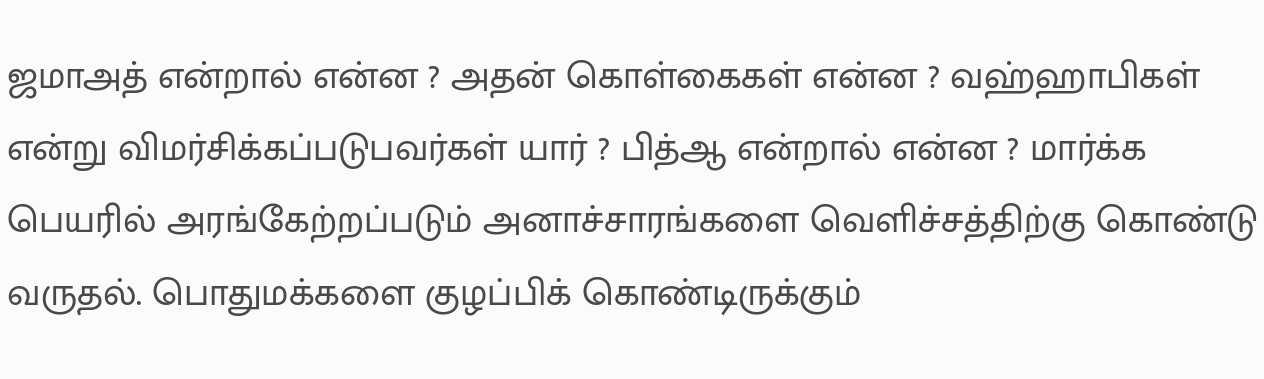ஜமாஅத் என்றால் என்ன ? அதன் கொள்கைகள் என்ன ? வஹ்ஹாபிகள் என்று விமர்சிக்கப்படுபவர்கள் யார் ? பித்ஆ என்றால் என்ன ? மார்க்க பெயரில் அரங்கேற்றப்படும் அனாச்சாரங்களை வெளிச்சத்திற்கு கொண்டு வருதல். பொதுமக்களை குழப்பிக் கொண்டிருக்கும்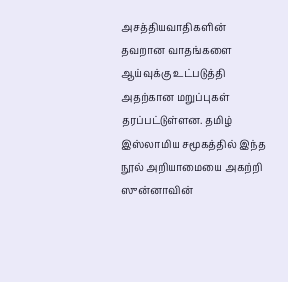அசத்தியவாதிகளின் தவறான வாதங்களை ஆய்வுக்கு உட்படுத்தி அதற்கான மறுப்புகள் தரப்பட்டுள்ளன. தமிழ் இஸ்லாமிய சமூகத்தில் இந்த நூல் அறியாமையை அகற்றி ஸுன்னாவின்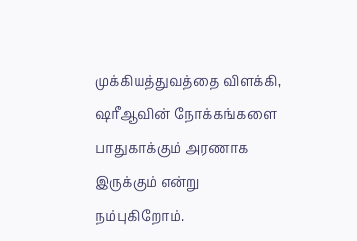முக்கியத்துவத்தை விளக்கி, ஷரீஆவின் நோக்கங்களை பாதுகாக்கும் அரணாக இருக்கும் என்று நம்புகிறோம்.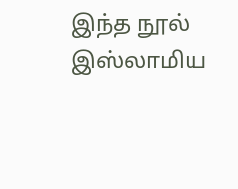இந்த நூல் இஸ்லாமிய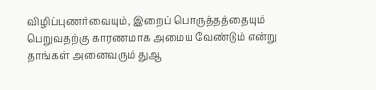விழிப்புணர்வையும், இறைப் பொருத்தத்தையும் பெறுவதற்கு காரணமாக அமைய வேண்டும் என்று தாங்கள் அனைவரும் துஆ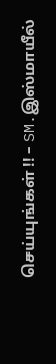செய்யுங்கள் !! – SM.இஸ்மாயீல்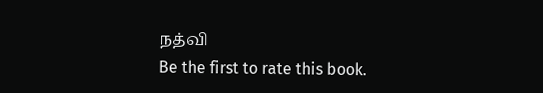நத்வி
Be the first to rate this book.